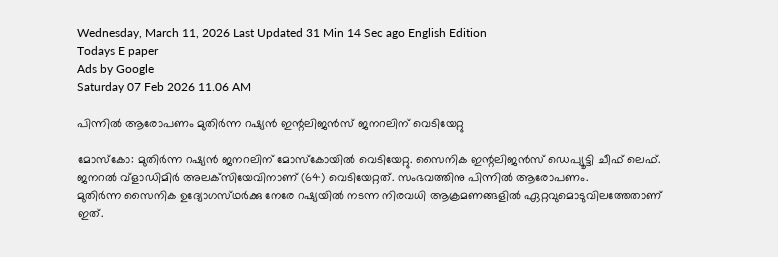Wednesday, March 11, 2026 Last Updated 31 Min 14 Sec ago English Edition
Todays E paper
Ads by Google
Saturday 07 Feb 2026 11.06 AM

പിന്നില്‍ ആരോപണം മുതിര്‍ന്ന റഷ്യന്‍ ഇന്റലിജന്‍സ്‌ ജനറലിന്‌ വെടിയേറ്റു

മോസ്‌കോ: മുതിര്‍ന്ന റഷ്യന്‍ ജനറലിന്‌ മോസ്‌കോയില്‍ വെടിയേറ്റു. സൈനിക ഇന്റലിജന്‍സ്‌ ഡെപ്യൂട്ടി ചീഫ്‌ ലെഫ്‌. ജനറല്‍ വ്‌ളാഡിമിര്‍ അലക്‌സിയേവിനാണ്‌ (64) വെടിയേറ്റത്‌. സംഭവത്തിനു പിന്നില്‍ ആരോപണം.
മുതിര്‍ന്ന സൈനിക ഉദ്യോഗസ്‌ഥര്‍ക്കു നേരേ റഷ്യയില്‍ നടന്ന നിരവധി ആക്രമണങ്ങളില്‍ ഏറ്റവുമൊടുവിലത്തേതാണ്‌ ഇത്‌.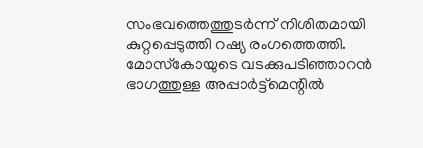സംഭവത്തെത്തുടര്‍ന്ന്‌ നിശിതമായി കുറ്റപ്പെടുത്തി റഷ്യ രംഗത്തെത്തി.
മോസ്‌കോയുടെ വടക്കുപടിഞ്ഞാറന്‍ ഭാഗത്തുള്ള അപ്പാര്‍ട്ട്‌മെന്റില്‍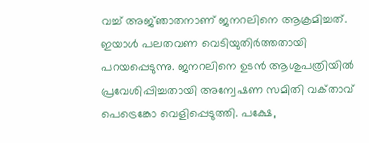വച്ച്‌ അജ്‌ഞാതനാണ്‌ ജനറലിനെ ആക്രമിച്ചത്‌. ഇയാള്‍ പലതവണ വെടിയുതിര്‍ത്തതായി പറയപ്പെടുന്നു. ജനറലിനെ ഉടന്‍ ആശുപത്രിയില്‍ പ്രവേശിപ്പിച്ചതായി അന്വേഷണ സമിതി വക്‌താവ്‌ പെട്രെങ്കോ വെളിപ്പെടുത്തി. പക്ഷേ,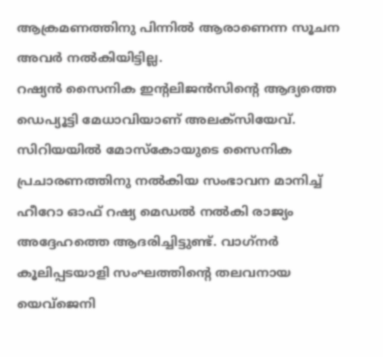ആക്രമണത്തിനു പിന്നില്‍ ആരാണെന്ന സൂചന അവര്‍ നല്‍കിയിട്ടില്ല.
റഷ്യന്‍ സൈനിക ഇന്റലിജന്‍സിന്റെ ആദ്യത്തെ ഡെപ്യൂട്ടി മേധാവിയാണ്‌ അലക്‌സിയേവ്‌. സിറിയയില്‍ മോസ്‌കോയുടെ സൈനിക പ്രചാരണത്തിനു നല്‍കിയ സംഭാവന മാനിച്ച്‌ ഹീറോ ഓഫ്‌ റഷ്യ മെഡല്‍ നല്‍കി രാജ്യം അദ്ദേഹത്തെ ആദരിച്ചിട്ടുണ്ട്‌. വാഗ്‌നര്‍ കൂലിപ്പടയാളി സംഘത്തിന്റെ തലവനായ യെവ്‌ജെനി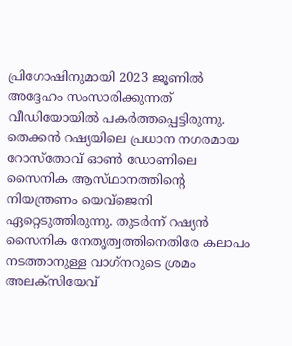പ്രിഗോഷിനുമായി 2023 ജൂണില്‍ അദ്ദേഹം സംസാരിക്കുന്നത്‌ വീഡിയോയില്‍ പകര്‍ത്തപ്പെട്ടിരുന്നു. തെക്കന്‍ റഷ്യയിലെ പ്രധാന നഗരമായ റോസ്‌തോവ്‌ ഓണ്‍ ഡോണിലെ സൈനിക ആസ്‌ഥാനത്തിന്റെ നിയന്ത്രണം യെവ്‌ജെനി ഏറ്റെടുത്തിരുന്നു. തുടര്‍ന്ന്‌ റഷ്യന്‍ സൈനിക നേതൃത്വത്തിനെതിരേ കലാപം നടത്താനുള്ള വാഗ്‌നറുടെ ശ്രമം അലക്‌സിയേവ്‌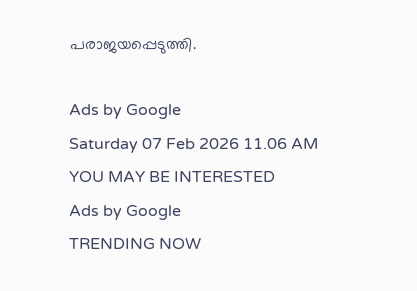പരാജയപ്പെടുത്തി.

Ads by Google
Saturday 07 Feb 2026 11.06 AM
YOU MAY BE INTERESTED
Ads by Google
TRENDING NOW